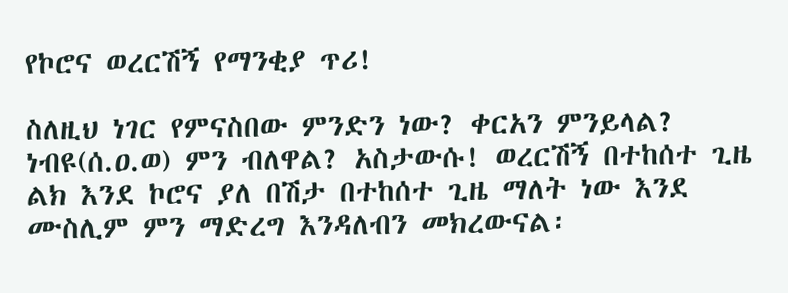የኮሮና ወረርሽኝ የማንቂያ ጥሪ!

ስለዚህ ነገር የምናስበው ምንድን ነው? ቀርአን ምንይላል? ነብዩ(ሰ.ዐ.ወ) ምን ብለዋል? አስታውሱ! ወረርሽኝ በተከሰተ ጊዜ ልክ እንደ ኮሮና ያለ በሽታ በተከሰተ ጊዜ ማለት ነው እንደ ሙስሊም ምን ማድረግ እንዳለብን መክረውናል፡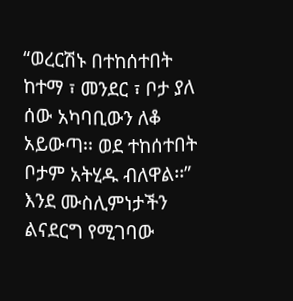“ወረርሽኑ በተከሰተበት ከተማ ፣ መንደር ፣ ቦታ ያለ ሰው አካባቢውን ለቆ አይውጣ፡፡ ወደ ተከሰተበት ቦታም አትሂዱ ብለዋል፡፡” እንደ ሙስሊምነታችን ልናደርግ የሚገባው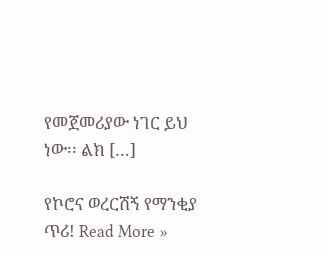የመጀመሪያው ነገር ይህ ነው፡፡ ልክ […]

የኮሮና ወረርሽኝ የማንቂያ ጥሪ! Read More »